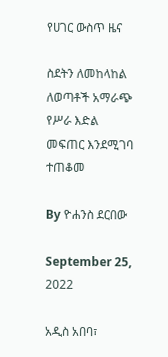የሀገር ውስጥ ዜና

ስደትን ለመከላከል ለወጣቶች አማራጭ የሥራ እድል መፍጠር እንደሚገባ ተጠቆመ

By ዮሐንስ ደርበው

September 25, 2022

አዲስ አበባ፣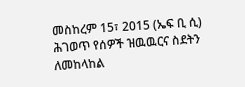መስከረም 15፣ 2015 (ኤፍ ቢ ሲ) ሕገወጥ የሰዎች ዝዉዉርና ስደትን ለመከላከል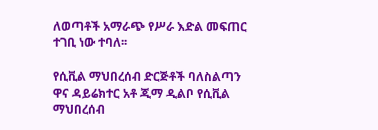ለወጣቶች አማራጭ የሥራ እድል መፍጠር ተገቢ ነው ተባለ፡፡

የሲቪል ማህበረሰብ ድርጅቶች ባለስልጣን ዋና ዳይሬክተር አቶ ጂማ ዲልቦ የሲቪል ማህበረሰብ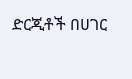ድርጂቶች በሀገር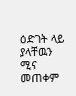ዕድገት ላይ ያላቸዉን ሚና መጠቀም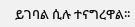ይገባል ሲሉ ተናግረዋል፡፡